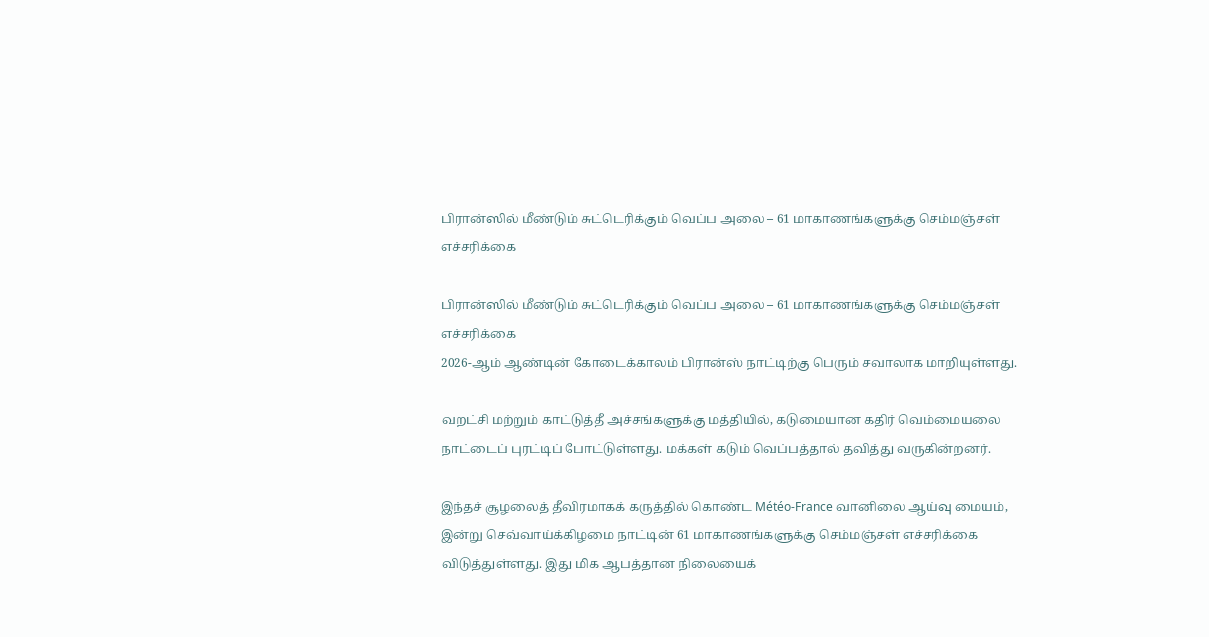பிரான்ஸில் மீண்டும் சுட்டெரிக்கும் வெப்ப அலை – 61 மாகாணங்களுக்கு செம்மஞ்சள் எச்சரிக்கை

பிரான்ஸில் மீண்டும் சுட்டெரிக்கும் வெப்ப அலை – 61 மாகாணங்களுக்கு செம்மஞ்சள் எச்சரிக்கை
2026-ஆம் ஆண்டின் கோடைக்காலம் பிரான்ஸ் நாட்டிற்கு பெரும் சவாலாக மாறியுள்ளது.

வறட்சி மற்றும் காட்டுத்தீ அச்சங்களுக்கு மத்தியில், கடுமையான கதிர் வெம்மையலை நாட்டைப் புரட்டிப் போட்டுள்ளது. மக்கள் கடும் வெப்பத்தால் தவித்து வருகின்றனர்.

இந்தச் சூழலைத் தீவிரமாகக் கருத்தில் கொண்ட Météo-France வானிலை ஆய்வு மையம், இன்று செவ்வாய்க்கிழமை நாட்டின் 61 மாகாணங்களுக்கு செம்மஞ்சள் எச்சரிக்கை விடுத்துள்ளது. இது மிக ஆபத்தான நிலையைக்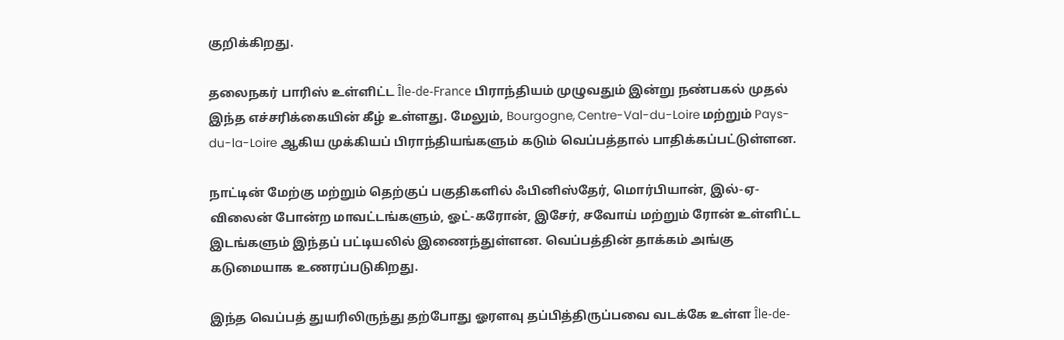குறிக்கிறது.

தலைநகர் பாரிஸ் உள்ளிட்ட Île-de-France பிராந்தியம் முழுவதும் இன்று நண்பகல் முதல் இந்த எச்சரிக்கையின் கீழ் உள்ளது. மேலும், Bourgogne, Centre-Val-du-Loire மற்றும் Pays-du-la-Loire ஆகிய முக்கியப் பிராந்தியங்களும் கடும் வெப்பத்தால் பாதிக்கப்பட்டுள்ளன.

நாட்டின் மேற்கு மற்றும் தெற்குப் பகுதிகளில் ஃபினிஸ்தேர், மொர்பியான், இல்-ஏ-விலைன் போன்ற மாவட்டங்களும், ஓட்-கரோன், இசேர், சவோய் மற்றும் ரோன் உள்ளிட்ட இடங்களும் இந்தப் பட்டியலில் இணைந்துள்ளன. வெப்பத்தின் தாக்கம் அங்கு கடுமையாக உணரப்படுகிறது.

இந்த வெப்பத் துயரிலிருந்து தற்போது ஓரளவு தப்பித்திருப்பவை வடக்கே உள்ள Île-de-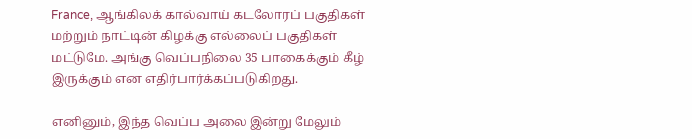France, ஆங்கிலக் கால்வாய் கடலோரப் பகுதிகள் மற்றும் நாட்டின் கிழக்கு எல்லைப் பகுதிகள் மட்டுமே. அங்கு வெப்பநிலை 35 பாகைக்கும் கீழ் இருக்கும் என எதிர்பார்க்கப்படுகிறது.

எனினும், இந்த வெப்ப அலை இன்று மேலும்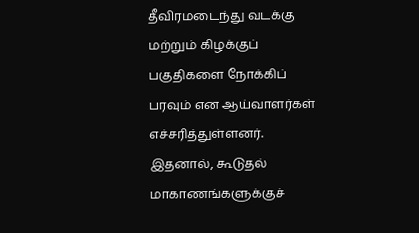தீவிரமடைந்து வடக்கு மற்றும் கிழக்குப் பகுதிகளை நோக்கிப் பரவும் என ஆய்வாளர்கள் எச்சரித்துள்ளனர். இதனால், கூடுதல் மாகாணங்களுக்குச்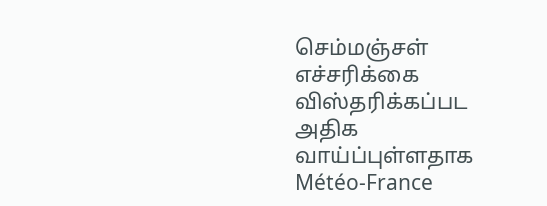செம்மஞ்சள் எச்சரிக்கை விஸ்தரிக்கப்பட அதிக வாய்ப்புள்ளதாக Météo-France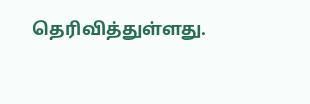தெரிவித்துள்ளது.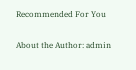Recommended For You

About the Author: admin